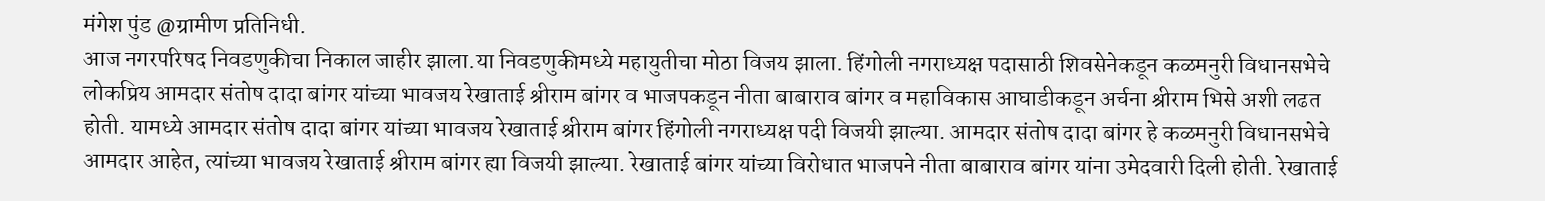मंगेश पुंड @ग्रामीण प्रतिनिधी.
आज नगरपरिषद निवडणुकीचा निकाल जाहीर झाला.या निवडणुकीमध्ये महायुतीचा मोठा विजय झाला. हिंगोली नगराध्यक्ष पदासाठी शिवसेनेकडून कळमनुरी विधानसभेचे लोकप्रिय आमदार संतोष दादा बांगर यांच्या भावजय रेखाताई श्रीराम बांगर व भाजपकडून नीता बाबाराव बांगर व महाविकास आघाडीकडून अर्चना श्रीराम भिसे अशी लढत होती. यामध्ये आमदार संतोष दादा बांगर यांच्या भावजय रेखाताई श्रीराम बांगर हिंगोली नगराध्यक्ष पदी विजयी झाल्या. आमदार संतोष दादा बांगर हे कळमनुरी विधानसभेचे आमदार आहेत, त्यांच्या भावजय रेखाताई श्रीराम बांगर ह्या विजयी झाल्या. रेखाताई बांगर यांच्या विरोधात भाजपने नीता बाबाराव बांगर यांना उमेदवारी दिली होती. रेखाताई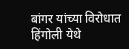बांगर यांच्या विरोधात हिंगोली येथे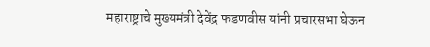महाराष्ट्राचे मुख्यमंत्री देवेंद्र फडणवीस यांनी प्रचारसभा घेऊन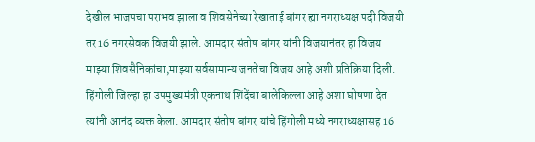देखील भाजपचा पराभव झाला व शिवसेनेच्या रेखाताई बांगर ह्या नगराध्यक्ष पदी विजयी तर 16 नगरसेवक विजयी झाले. आमदार संतोष बांगर यांनी विजयानंतर हा विजय माझ्या शिवसैनिकांचा,माझ्या सर्वसामान्य जनतेचा विजय आहे अशी प्रतिक्रिया दिली.
हिंगोली जिल्हा हा उपमुख्यमंत्री एकनाथ शिंदेंचा बालेकिल्ला आहे अशा घोषणा देत त्यांनी आनंद व्यक्त केला. आमदार संतोष बांगर यांचे हिंगोली मध्ये नगराध्यक्षासह 16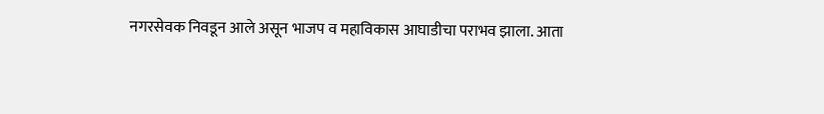नगरसेवक निवडून आले असून भाजप व महाविकास आघाडीचा पराभव झाला. आता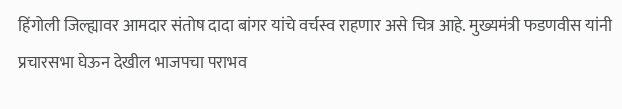हिंगोली जिल्ह्यावर आमदार संतोष दादा बांगर यांचे वर्चस्व राहणार असे चित्र आहे. मुख्यमंत्री फडणवीस यांनी प्रचारसभा घेऊन देखील भाजपचा पराभव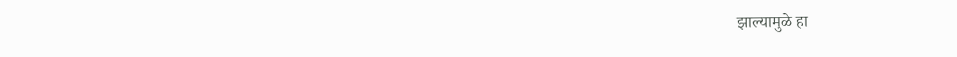झाल्यामुळे हा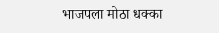भाजपला मोठा धक्का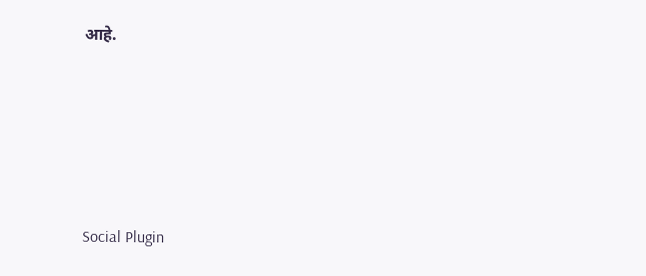आहे.





Social Plugin